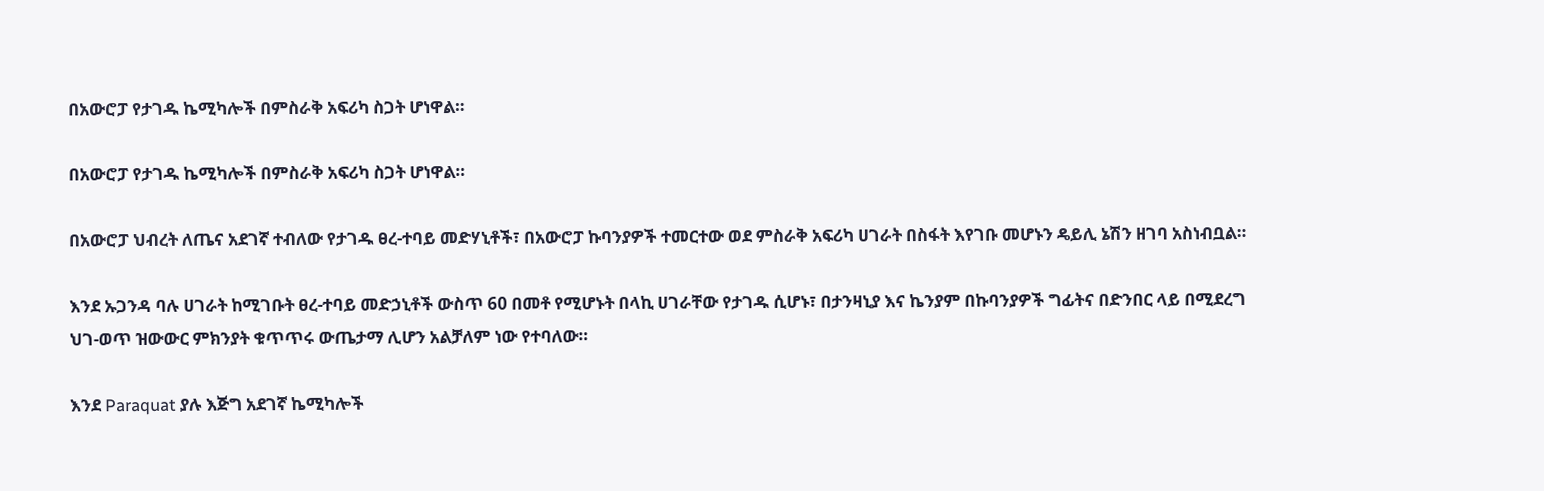በአውሮፓ የታገዱ ኬሚካሎች በምስራቅ አፍሪካ ስጋት ሆነዋል።

በአውሮፓ የታገዱ ኬሚካሎች በምስራቅ አፍሪካ ስጋት ሆነዋል።

በአውሮፓ ህብረት ለጤና አደገኛ ተብለው የታገዱ ፀረ-ተባይ መድሃኒቶች፣ በአውሮፓ ኩባንያዎች ተመርተው ወደ ምስራቅ አፍሪካ ሀገራት በስፋት እየገቡ መሆኑን ዴይሊ ኔሽን ዘገባ አስነብቧል።

እንደ ኡጋንዳ ባሉ ሀገራት ከሚገቡት ፀረ-ተባይ መድኃኒቶች ውስጥ 60 በመቶ የሚሆኑት በላኪ ሀገራቸው የታገዱ ሲሆኑ፣ በታንዛኒያ እና ኬንያም በኩባንያዎች ግፊትና በድንበር ላይ በሚደረግ ህገ-ወጥ ዝውውር ምክንያት ቁጥጥሩ ውጤታማ ሊሆን አልቻለም ነው የተባለው።

እንደ Paraquat ያሉ እጅግ አደገኛ ኬሚካሎች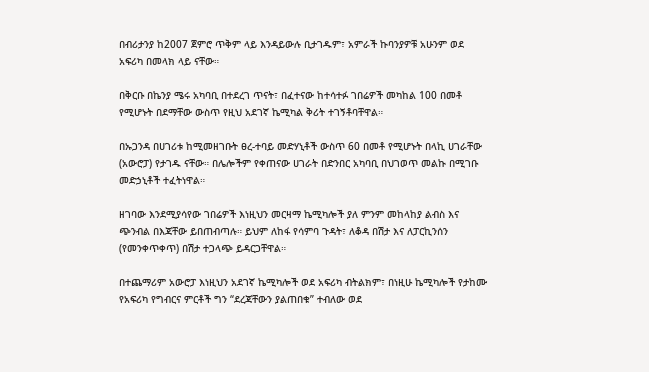በብሪታንያ ከ2007 ጀምሮ ጥቅም ላይ እንዳይውሉ ቢታገዱም፣ አምራች ኩባንያዎቹ አሁንም ወደ አፍሪካ በመላክ ላይ ናቸው።

በቅርቡ በኬንያ ሜሩ አካባቢ በተደረገ ጥናት፣ በፈተናው ከተሳተፉ ገበሬዎች መካከል 100 በመቶ የሚሆኑት በደማቸው ውስጥ የዚህ አደገኛ ኬሚካል ቅሪት ተገኝቶባቸዋል።

በኡጋንዳ በሀገሪቱ ከሚመዘገቡት ፀረ-ተባይ መድሃኒቶች ውስጥ 60 በመቶ የሚሆኑት በላኪ ሀገራቸው (አውሮፓ) የታገዱ ናቸው። በሌሎችም የቀጠናው ሀገራት በድንበር አካባቢ በህገወጥ መልኩ በሚገቡ መድኃኒቶች ተፈትነዋል።

ዘገባው እንደሚያሳየው ገበሬዎች እነዚህን መርዛማ ኬሚካሎች ያለ ምንም መከላከያ ልብስ እና ጭንብል በእጃቸው ይበጠብጣሉ። ይህም ለከፋ የሳምባ ጉዳት፣ ለቆዳ በሽታ እና ለፓርኪንሰን (የመንቀጥቀጥ) በሽታ ተጋላጭ ይዳርጋቸዋል።

በተጨማሪም አውሮፓ እነዚህን አደገኛ ኬሚካሎች ወደ አፍሪካ ብትልክም፣ በነዚሁ ኬሚካሎች የታከሙ የአፍሪካ የግብርና ምርቶች ግን “ደረጃቸውን ያልጠበቁ” ተብለው ወደ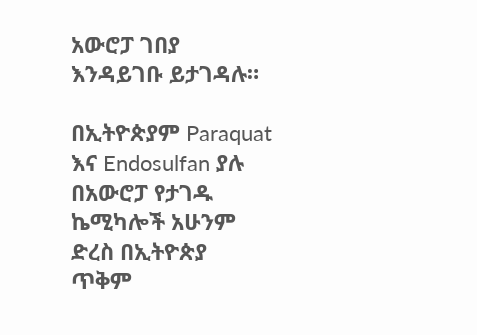አውሮፓ ገበያ እንዳይገቡ ይታገዳሉ።

በኢትዮጵያም Paraquat እና Endosulfan ያሉ በአውሮፓ የታገዱ ኬሚካሎች አሁንም ድረስ በኢትዮጵያ ጥቅም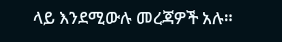ላይ እንደሚውሉ መረጃዎች አሉ።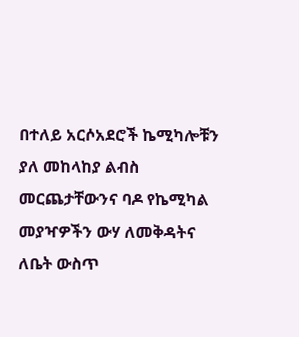በተለይ አርሶአደሮች ኬሚካሎቹን ያለ መከላከያ ልብስ መርጨታቸውንና ባዶ የኬሚካል መያዣዎችን ውሃ ለመቅዳትና ለቤት ውስጥ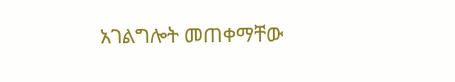አገልግሎት መጠቀማቸው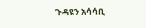ጉዳዩን አሳሳቢ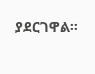ያደርገዋል።